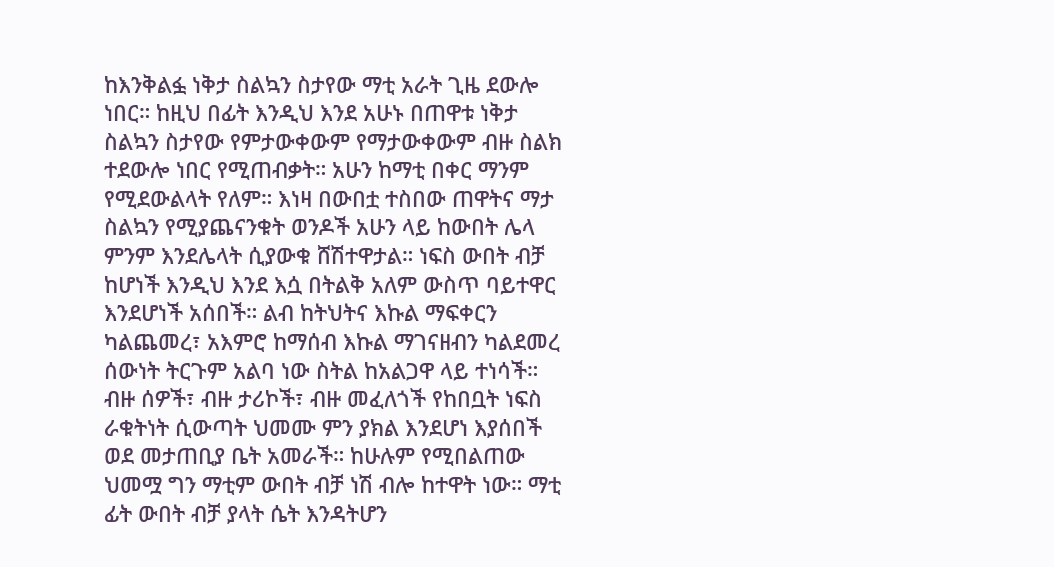ከእንቅልፏ ነቅታ ስልኳን ስታየው ማቲ አራት ጊዜ ደውሎ ነበር። ከዚህ በፊት እንዲህ እንደ አሁኑ በጠዋቱ ነቅታ ስልኳን ስታየው የምታውቀውም የማታውቀውም ብዙ ስልክ ተደውሎ ነበር የሚጠብቃት። አሁን ከማቲ በቀር ማንም የሚደውልላት የለም። እነዛ በውበቷ ተስበው ጠዋትና ማታ ስልኳን የሚያጨናንቁት ወንዶች አሁን ላይ ከውበት ሌላ ምንም እንደሌላት ሲያውቁ ሸሽተዋታል። ነፍስ ውበት ብቻ ከሆነች እንዲህ እንደ እሷ በትልቅ አለም ውስጥ ባይተዋር እንደሆነች አሰበች። ልብ ከትህትና እኩል ማፍቀርን ካልጨመረ፣ አእምሮ ከማሰብ እኩል ማገናዘብን ካልደመረ ሰውነት ትርጉም አልባ ነው ስትል ከአልጋዋ ላይ ተነሳች። ብዙ ሰዎች፣ ብዙ ታሪኮች፣ ብዙ መፈለጎች የከበቧት ነፍስ ራቁትነት ሲውጣት ህመሙ ምን ያክል እንደሆነ እያሰበች ወደ መታጠቢያ ቤት አመራች። ከሁሉም የሚበልጠው ህመሟ ግን ማቲም ውበት ብቻ ነሽ ብሎ ከተዋት ነው። ማቲ ፊት ውበት ብቻ ያላት ሴት እንዳትሆን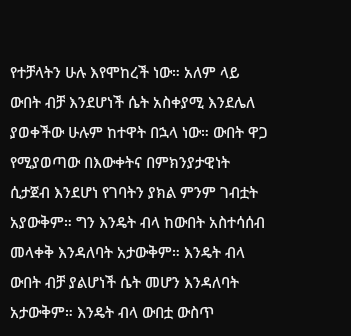የተቻላትን ሁሉ እየሞከረች ነው። አለም ላይ ውበት ብቻ እንደሆነች ሴት አስቀያሚ እንደሌለ ያወቀችው ሁሉም ከተዋት በኋላ ነው። ውበት ዋጋ የሚያወጣው በእውቀትና በምክንያታዊነት ሲታጀብ እንደሆነ የገባትን ያክል ምንም ገብቷት አያውቅም። ግን እንዴት ብላ ከውበት አስተሳሰብ መላቀቅ እንዳለባት አታውቅም። እንዴት ብላ ውበት ብቻ ያልሆነች ሴት መሆን እንዳለባት አታውቅም። እንዴት ብላ ውበቷ ውስጥ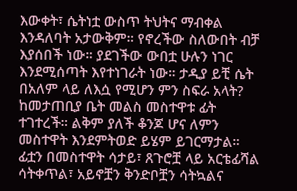እውቀት፣ ሴትነቷ ውስጥ ትህትና ማብቀል እንዳለባት አታውቅም። የኖረችው ስለውበት ብቻ እያሰበች ነው። ያደገችው ውበቷ ሁሉን ነገር እንደሚሰጣት እየተነገራት ነው። ታዲያ ይቺ ሴት በአለም ላይ ለእሷ የሚሆን ምን ስፍራ አላት?
ከመታጠቢያ ቤት መልስ መስተዋቱ ፊት ተገተረች። ልቅም ያለች ቆንጆ ሆና ለምን መስተዋት እንደምትወድ ይሄም ይገርማታል። ፊቷን በመስተዋት ሳታይ፣ ጸጉሮቿ ላይ አርቴፊሻል ሳትቀጥል፣ አይኖቿን ቅንድቦቿን ሳትኳልና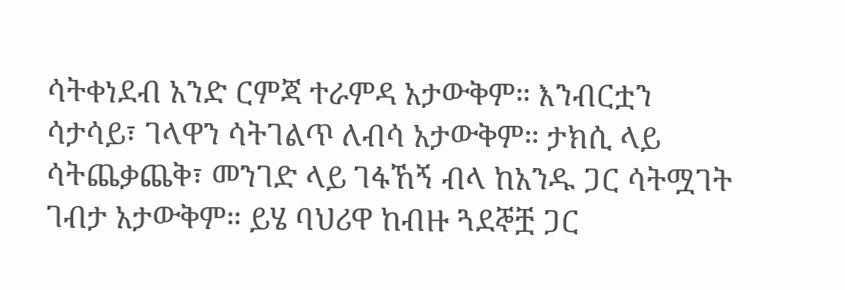ሳትቀነደብ አንድ ርምጃ ተራምዳ አታውቅም። እንብርቷን ሳታሳይ፣ ገላዋን ሳትገልጥ ለብሳ አታውቅም። ታክሲ ላይ ሳትጨቃጨቅ፣ መንገድ ላይ ገፋኸኝ ብላ ከአንዱ ጋር ሳትሟገት ገብታ አታውቅም። ይሄ ባህሪዋ ከብዙ ጓደኞቿ ጋር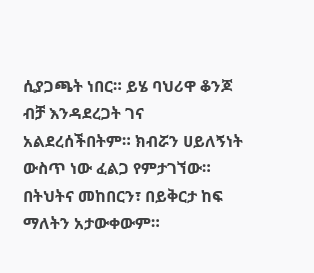ሲያጋጫት ነበር። ይሄ ባህሪዋ ቆንጆ ብቻ እንዳደረጋት ገና አልደረሰችበትም። ክብሯን ሀይለኝነት ውስጥ ነው ፈልጋ የምታገኘው። በትህትና መከበርን፣ በይቅርታ ከፍ ማለትን አታውቀውም።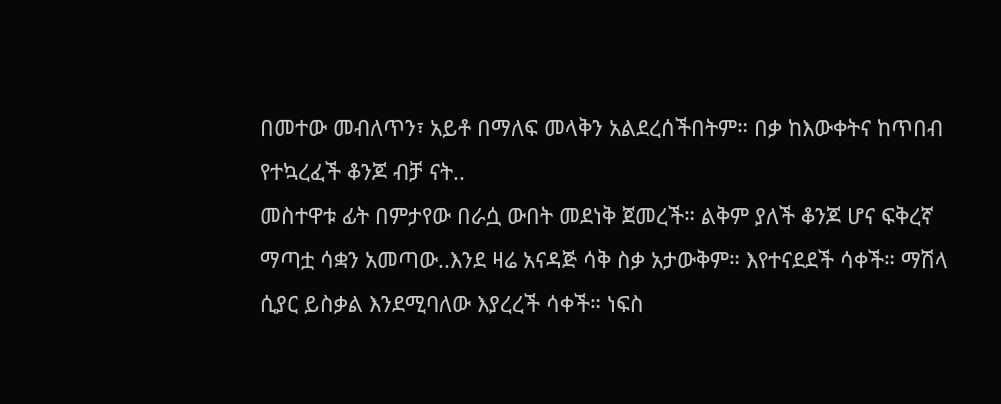በመተው መብለጥን፣ አይቶ በማለፍ መላቅን አልደረሰችበትም። በቃ ከእውቀትና ከጥበብ የተኳረፈች ቆንጆ ብቻ ናት..
መስተዋቱ ፊት በምታየው በራሷ ውበት መደነቅ ጀመረች። ልቅም ያለች ቆንጆ ሆና ፍቅረኛ ማጣቷ ሳቋን አመጣው..እንደ ዛሬ አናዳጅ ሳቅ ስቃ አታውቅም። እየተናደደች ሳቀች። ማሽላ ሲያር ይስቃል እንደሚባለው እያረረች ሳቀች። ነፍስ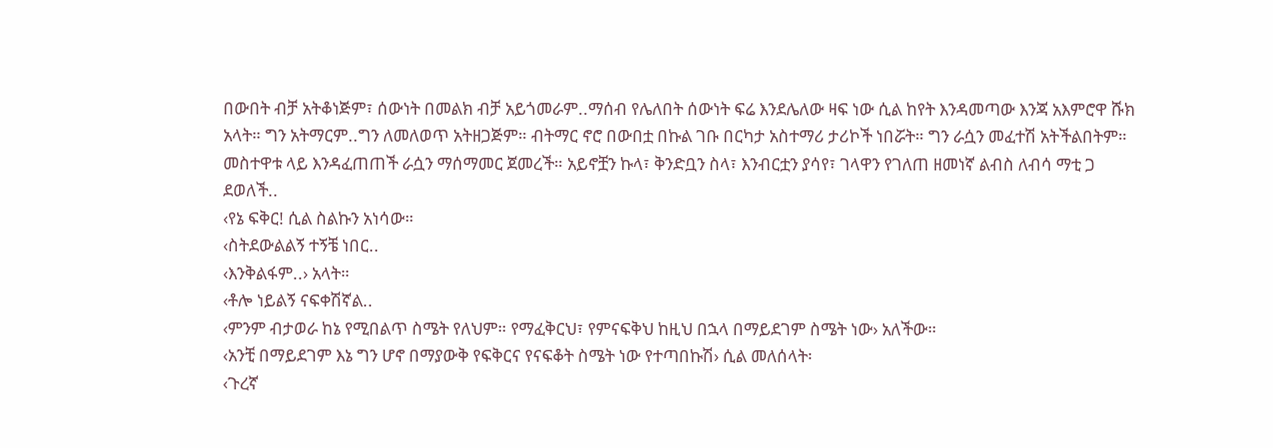በውበት ብቻ አትቆነጅም፣ ሰውነት በመልክ ብቻ አይጎመራም..ማሰብ የሌለበት ሰውነት ፍሬ እንደሌለው ዛፍ ነው ሲል ከየት እንዳመጣው እንጃ አእምሮዋ ሹክ አላት። ግን አትማርም..ግን ለመለወጥ አትዘጋጅም። ብትማር ኖሮ በውበቷ በኩል ገቡ በርካታ አስተማሪ ታሪኮች ነበሯት። ግን ራሷን መፈተሽ አትችልበትም።
መስተዋቱ ላይ እንዳፈጠጠች ራሷን ማሰማመር ጀመረች። አይኖቿን ኩላ፣ ቅንድቧን ስላ፣ እንብርቷን ያሳየ፣ ገላዋን የገለጠ ዘመነኛ ልብስ ለብሳ ማቲ ጋ ደወለች..
‹የኔ ፍቅር! ሲል ስልኩን አነሳው።
‹ስትደውልልኝ ተኝቼ ነበር..
‹እንቅልፋም..› አላት።
‹ቶሎ ነይልኝ ናፍቀሽኛል..
‹ምንም ብታወራ ከኔ የሚበልጥ ስሜት የለህም። የማፈቅርህ፣ የምናፍቅህ ከዚህ በኋላ በማይደገም ስሜት ነው› አለችው።
‹አንቺ በማይደገም እኔ ግን ሆኖ በማያውቅ የፍቅርና የናፍቆት ስሜት ነው የተጣበኩሽ› ሲል መለሰላት፡
‹ጉረኛ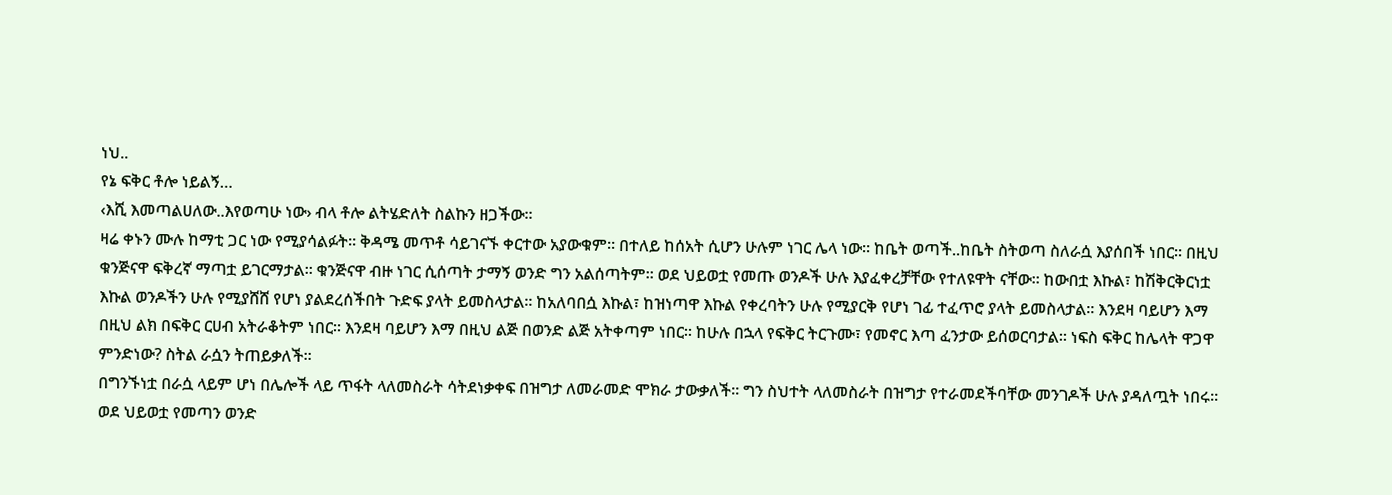ነህ..
የኔ ፍቅር ቶሎ ነይልኝ…
‹እሺ እመጣልሀለው..እየወጣሁ ነው› ብላ ቶሎ ልትሄድለት ስልኩን ዘጋችው።
ዛሬ ቀኑን ሙሉ ከማቲ ጋር ነው የሚያሳልፉት። ቅዳሜ መጥቶ ሳይገናኙ ቀርተው አያውቁም። በተለይ ከሰአት ሲሆን ሁሉም ነገር ሌላ ነው። ከቤት ወጣች..ከቤት ስትወጣ ስለራሷ እያሰበች ነበር። በዚህ ቁንጅናዋ ፍቅረኛ ማጣቷ ይገርማታል። ቁንጅናዋ ብዙ ነገር ሲሰጣት ታማኝ ወንድ ግን አልሰጣትም። ወደ ህይወቷ የመጡ ወንዶች ሁሉ እያፈቀረቻቸው የተለዩዋት ናቸው። ከውበቷ እኩል፣ ከሽቅርቅርነቷ እኩል ወንዶችን ሁሉ የሚያሸሸ የሆነ ያልደረሰችበት ጉድፍ ያላት ይመስላታል። ከአለባበሷ እኩል፣ ከዝነጣዋ እኩል የቀረባትን ሁሉ የሚያርቅ የሆነ ገፊ ተፈጥሮ ያላት ይመስላታል። እንደዛ ባይሆን እማ በዚህ ልክ በፍቅር ርሀብ አትራቆትም ነበር። እንደዛ ባይሆን እማ በዚህ ልጅ በወንድ ልጅ አትቀጣም ነበር። ከሁሉ በኋላ የፍቅር ትርጉሙ፣ የመኖር እጣ ፈንታው ይሰወርባታል። ነፍስ ፍቅር ከሌላት ዋጋዋ ምንድነው? ስትል ራሷን ትጠይቃለች።
በግንኙነቷ በራሷ ላይም ሆነ በሌሎች ላይ ጥፋት ላለመስራት ሳትደነቃቀፍ በዝግታ ለመራመድ ሞክራ ታውቃለች። ግን ስህተት ላለመስራት በዝግታ የተራመደችባቸው መንገዶች ሁሉ ያዳለጧት ነበሩ። ወደ ህይወቷ የመጣን ወንድ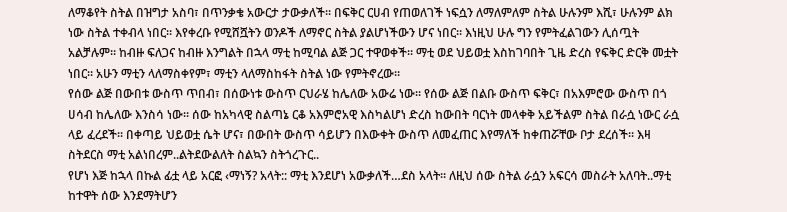ለማቆየት ስትል በዝግታ አስባ፣ በጥንቃቄ አውርታ ታውቃለች። በፍቅር ርሀብ የጠወለገች ነፍሷን ለማለምለም ስትል ሁሉንም እሺ፣ ሁሉንም ልክ ነው ስትል ተቀብላ ነበር። እየቀረቡ የሚሸሿትን ወንዶች ለማኖር ስትል ያልሆነችውን ሆና ነበር። እነዚህ ሁሉ ግን የምትፈልገውን ሊሰጧት አልቻሉም። ከብዙ ፍለጋና ከብዙ እንግልት በኋላ ማቲ ከሚባል ልጅ ጋር ተዋወቀች። ማቲ ወደ ህይወቷ እስከገባበት ጊዜ ድረስ የፍቅር ድርቅ መቷት ነበር። አሁን ማቲን ላለማስቀየም፣ ማቲን ላለማስከፋት ስትል ነው የምትኖረው።
የሰው ልጅ በውበቱ ውስጥ ጥበብ፣ በሰውነቱ ውስጥ ርህራሄ ከሌለው አውሬ ነው። የሰው ልጅ በልቡ ውስጥ ፍቅር፣ በአእምሮው ውስጥ በጎ ሀሳብ ከሌለው እንስሳ ነው። ሰው ከአካላዊ ስልጣኔ ርቆ አእምሮአዊ እስካልሆነ ድረስ ከውበት ባርነት መላቀቅ አይችልም ስትል በራሷ ነውር ራሷ ላይ ፈረደች። በቀጣይ ህይወቷ ሴት ሆና፣ በውበት ውስጥ ሳይሆን በእውቀት ውስጥ ለመፈጠር እየማለች ከቀጠሯቸው ቦታ ደረሰች። እዛ ስትደርስ ማቲ አልነበረም..ልትደውልለት ስልኳን ስትጎረጉር..
የሆነ እጅ ከኋላ በኩል ፊቷ ላይ አርፎ ‹ማነኝ? አላት:: ማቲ እንደሆነ አውቃለች…ደስ አላት። ለዚህ ሰው ስትል ራሷን አፍርሳ መስራት አለባት..ማቲ ከተዋት ሰው እንደማትሆን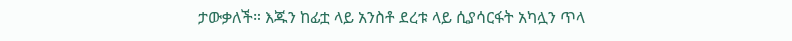ታውቃለች። እጁን ከፊቷ ላይ አንስቶ ደረቱ ላይ ሲያሳርፋት አካሏን ጥላ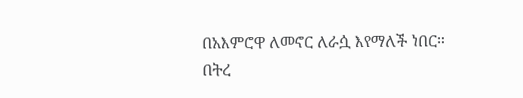በአእምሮዋ ለመኖር ለራሷ እየማለች ነበር።
በትረ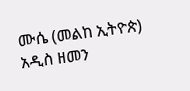ሙሴ (መልከ ኢትዮጵ)
አዲስ ዘመን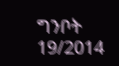ግንቦት 19/2014